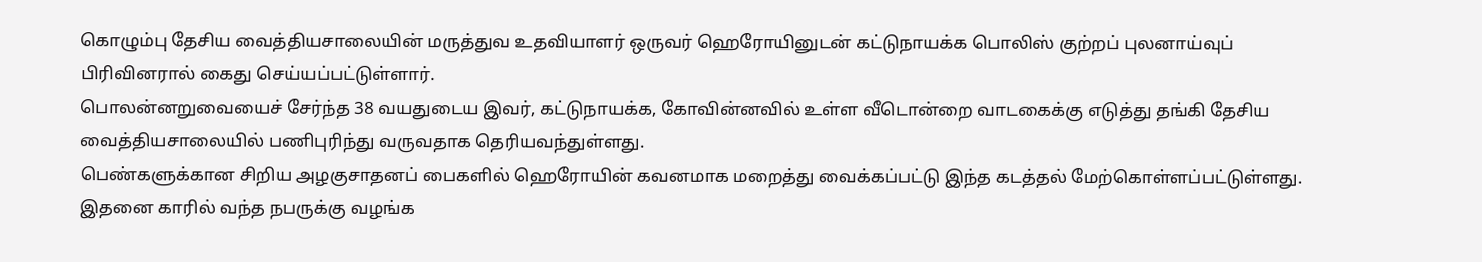கொழும்பு தேசிய வைத்தியசாலையின் மருத்துவ உதவியாளர் ஒருவர் ஹெரோயினுடன் கட்டுநாயக்க பொலிஸ் குற்றப் புலனாய்வுப் பிரிவினரால் கைது செய்யப்பட்டுள்ளார்.
பொலன்னறுவையைச் சேர்ந்த 38 வயதுடைய இவர், கட்டுநாயக்க, கோவின்னவில் உள்ள வீடொன்றை வாடகைக்கு எடுத்து தங்கி தேசிய வைத்தியசாலையில் பணிபுரிந்து வருவதாக தெரியவந்துள்ளது.
பெண்களுக்கான சிறிய அழகுசாதனப் பைகளில் ஹெரோயின் கவனமாக மறைத்து வைக்கப்பட்டு இந்த கடத்தல் மேற்கொள்ளப்பட்டுள்ளது.
இதனை காரில் வந்த நபருக்கு வழங்க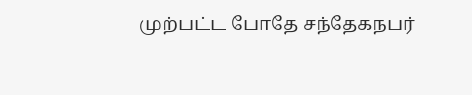முற்பட்ட போதே சந்தேகநபர்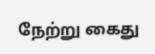நேற்று கைது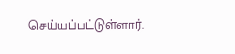செய்யப்பட்டுள்ளார்.